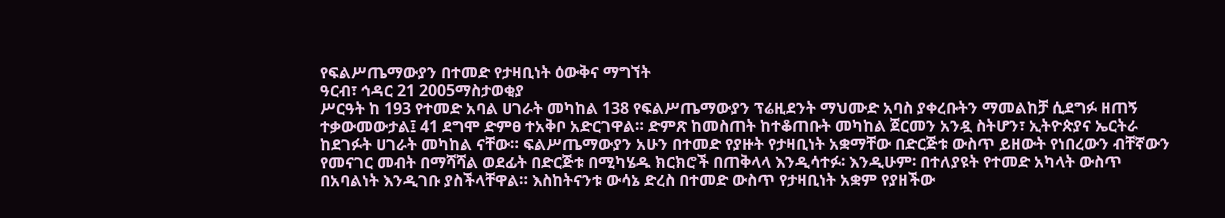የፍልሥጤማውያን በተመድ የታዛቢነት ዕውቅና ማግኘት
ዓርብ፣ ኅዳር 21 2005ማስታወቂያ
ሥርዓት ከ 193 የተመድ አባል ሀገራት መካከል 138 የፍልሥጤማውያን ፕሬዚደንት ማህሙድ አባስ ያቀረቡትን ማመልከቻ ሲደግፉ ዘጠኝ ተቃውመውታል፤ 41 ደግሞ ድምፀ ተአቅቦ አድርገዋል። ድምጽ ከመስጠት ከተቆጠቡት መካከል ጀርመን አንዷ ስትሆን፣ ኢትዮጵያና ኤርትራ ከደገፉት ሀገራት መካከል ናቸው። ፍልሥጤማውያን አሁን በተመድ የያዙት የታዛቢነት አቋማቸው በድርጅቱ ውስጥ ይዘውት የነበረውን ብቸኛውን የመናገር መብት በማሻሻል ወደፊት በድርጅቱ በሚካሄዱ ክርክሮች በጠቅላላ እንዲሳተፉ፡ እንዲሁም፡ በተለያዩት የተመድ አካላት ውስጥ በአባልነት እንዲገቡ ያስችላቸዋል። እስከትናንቱ ውሳኔ ድረስ በተመድ ውስጥ የታዛቢነት አቋም የያዘችው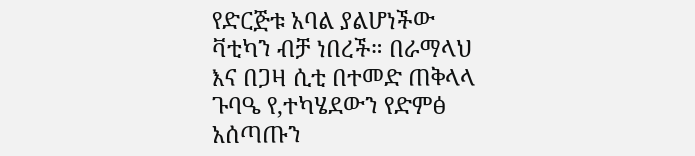የድርጅቱ አባል ያልሆነችው ቫቲካን ብቻ ነበረች። በራማላህ እና በጋዛ ሲቲ በተመድ ጠቅላላ ጉባዔ የ,ተካሄደውን የድምፅ አሰጣጡን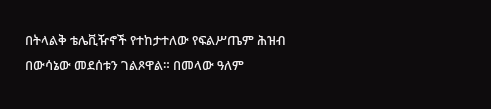በትላልቅ ቴሌቪዥኖች የተከታተለው የፍልሥጤም ሕዝብ በውሳኔው መደሰቱን ገልጾዋል። በመላው ዓለም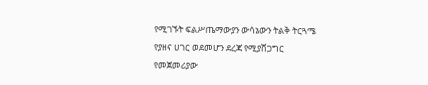የሚገኙት ፍልሥጤማውያን ውሳኔውን ትልቅ ትርጓሜ የያዘና ሀገር ወደመሆን ደረጃ የሚያሸጋግር የመጀመሪያው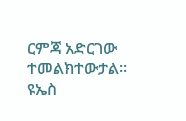ርምጃ አድርገው ተመልክተውታል። ዩኤስ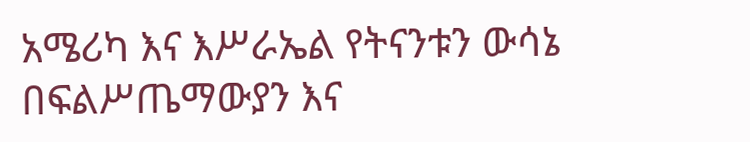አሜሪካ እና እሥራኤል የትናንቱን ውሳኔ በፍልሥጤማውያን እና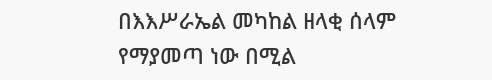በእእሥራኤል መካከል ዘላቂ ሰላም የማያመጣ ነው በሚል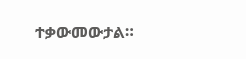ተቃውመውታል።